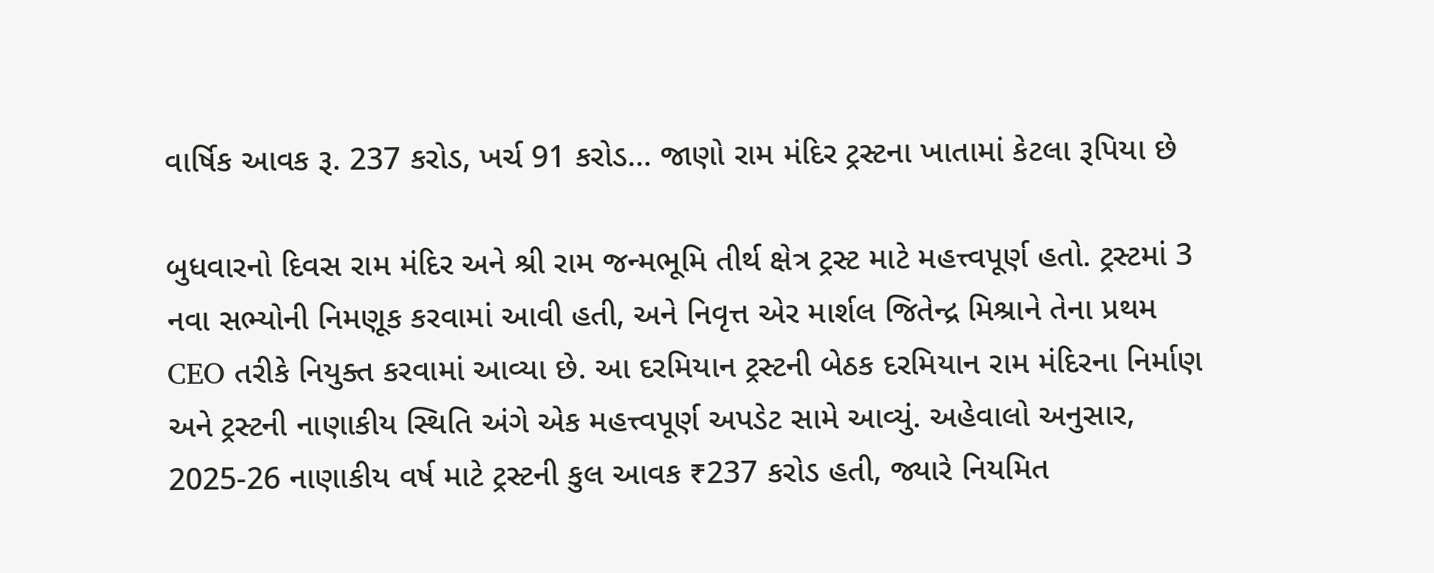વાર્ષિક આવક રૂ. 237 કરોડ, ખર્ચ 91 કરોડ... જાણો રામ મંદિર ટ્રસ્ટના ખાતામાં કેટલા રૂપિયા છે

બુધવારનો દિવસ રામ મંદિર અને શ્રી રામ જન્મભૂમિ તીર્થ ક્ષેત્ર ટ્રસ્ટ માટે મહત્ત્વપૂર્ણ હતો. ટ્રસ્ટમાં 3 નવા સભ્યોની નિમણૂક કરવામાં આવી હતી, અને નિવૃત્ત એર માર્શલ જિતેન્દ્ર મિશ્રાને તેના પ્રથમ CEO તરીકે નિયુક્ત કરવામાં આવ્યા છે. આ દરમિયાન ટ્રસ્ટની બેઠક દરમિયાન રામ મંદિરના નિર્માણ અને ટ્રસ્ટની નાણાકીય સ્થિતિ અંગે એક મહત્ત્વપૂર્ણ અપડેટ સામે આવ્યું. અહેવાલો અનુસાર, 2025-26 નાણાકીય વર્ષ માટે ટ્રસ્ટની કુલ આવક ₹237 કરોડ હતી, જ્યારે નિયમિત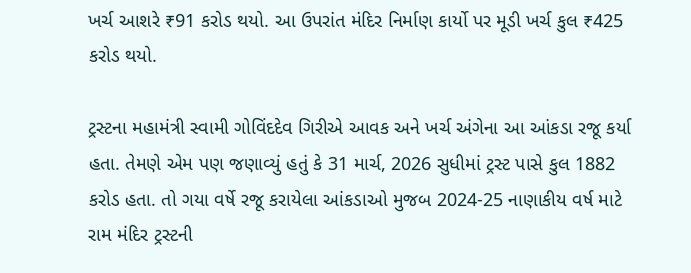ખર્ચ આશરે ₹91 કરોડ થયો. આ ઉપરાંત મંદિર નિર્માણ કાર્યો પર મૂડી ખર્ચ કુલ ₹425 કરોડ થયો.

ટ્રસ્ટના મહામંત્રી સ્વામી ગોવિંદદેવ ગિરીએ આવક અને ખર્ચ અંગેના આ આંકડા રજૂ કર્યા હતા. તેમણે એમ પણ જણાવ્યું હતું કે 31 માર્ચ, 2026 સુધીમાં ટ્રસ્ટ પાસે કુલ 1882 કરોડ હતા. તો ગયા વર્ષે રજૂ કરાયેલા આંકડાઓ મુજબ 2024-25 નાણાકીય વર્ષ માટે રામ મંદિર ટ્રસ્ટની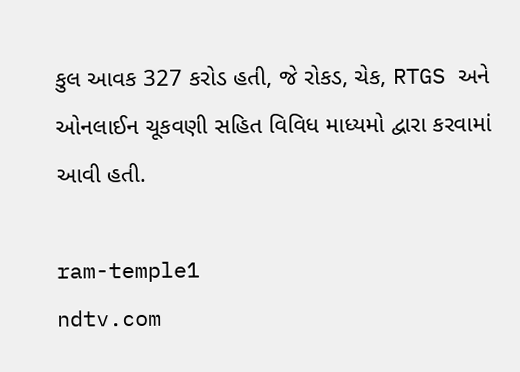કુલ આવક 327 કરોડ હતી, જે રોકડ, ચેક, RTGS અને ઓનલાઈન ચૂકવણી સહિત વિવિધ માધ્યમો દ્વારા કરવામાં આવી હતી.

ram-temple1
ndtv.com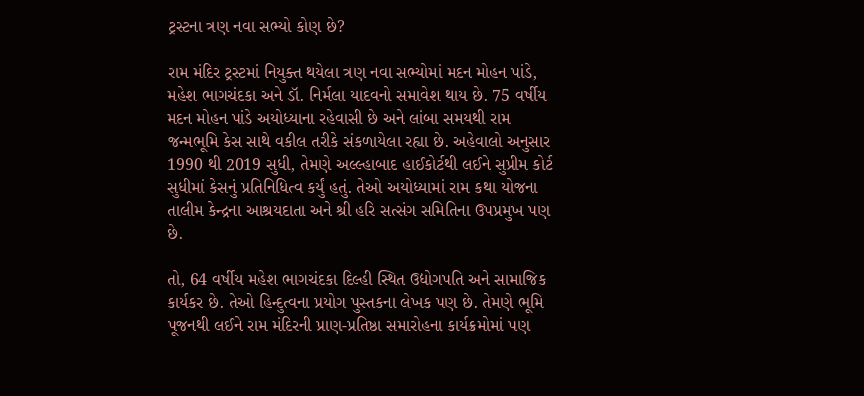ટ્રસ્ટના ત્રણ નવા સભ્યો કોણ છે?

રામ મંદિર ટ્રસ્ટમાં નિયુક્ત થયેલા ત્રણ નવા સભ્યોમાં મદન મોહન પાંડે, મહેશ ભાગચંદકા અને ડૉ. નિર્મલા યાદવનો સમાવેશ થાય છે. 75 વર્ષીય મદન મોહન પાંડે અયોધ્યાના રહેવાસી છે અને લાંબા સમયથી રામ જન્મભૂમિ કેસ સાથે વકીલ તરીકે સંકળાયેલા રહ્યા છે. અહેવાલો અનુસાર 1990 થી 2019 સુધી, તેમણે અલ્લ્હાબાદ હાઈકોર્ટથી લઈને સુપ્રીમ કોર્ટ સુધીમાં કેસનું પ્રતિનિધિત્વ કર્યું હતું. તેઓ અયોધ્યામાં રામ કથા યોજના તાલીમ કેન્દ્રના આશ્રયદાતા અને શ્રી હરિ સત્સંગ સમિતિના ઉપપ્રમુખ પણ છે.

તો, 64 વર્ષીય મહેશ ભાગચંદકા દિલ્હી સ્થિત ઉદ્યોગપતિ અને સામાજિક કાર્યકર છે. તેઓ હિન્દુત્વના પ્રયોગ પુસ્તકના લેખક પણ છે. તેમણે ભૂમિ પૂજનથી લઈને રામ મંદિરની પ્રાણ-પ્રતિષ્ઠા સમારોહના કાર્યક્રમોમાં પણ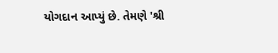યોગદાન આપ્યું છે. તેમણે 'શ્રી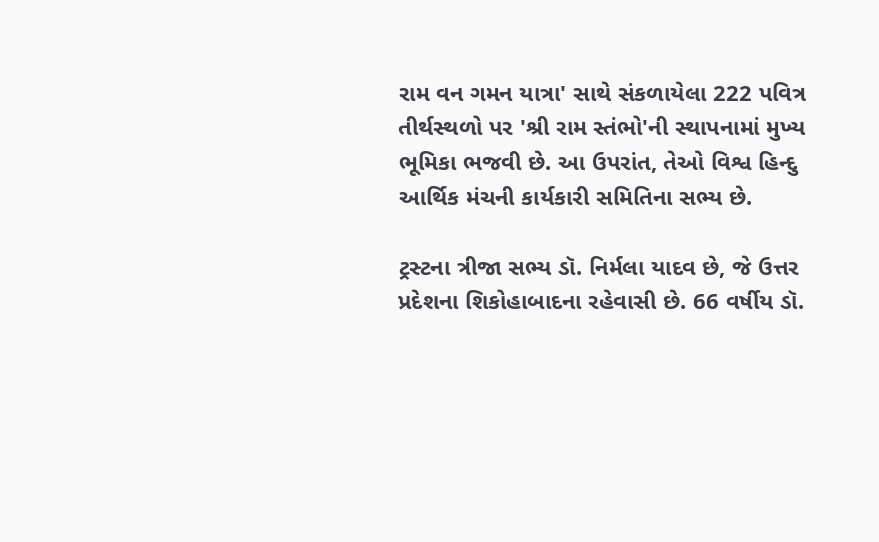રામ વન ગમન યાત્રા' સાથે સંકળાયેલા 222 પવિત્ર તીર્થસ્થળો પર 'શ્રી રામ સ્તંભો'ની સ્થાપનામાં મુખ્ય ભૂમિકા ભજવી છે. આ ઉપરાંત, તેઓ વિશ્વ હિન્દુ આર્થિક મંચની કાર્યકારી સમિતિના સભ્ય છે.

ટ્રસ્ટના ત્રીજા સભ્ય ડૉ. નિર્મલા યાદવ છે, જે ઉત્તર પ્રદેશના શિકોહાબાદના રહેવાસી છે. 66 વર્ષીય ડૉ.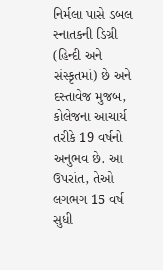નિર્મલા પાસે ડબલ સ્નાતકની ડિગ્રી (હિન્દી અને સંસ્કૃતમાં) છે અને દસ્તાવેજ મુજબ, કોલેજના આચાર્ય તરીકે 19 વર્ષનો અનુભવ છે. આ ઉપરાંત, તેઓ લગભગ 15 વર્ષ સુધી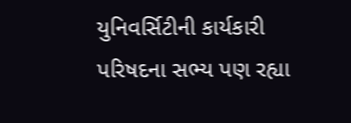યુનિવર્સિટીની કાર્યકારી પરિષદના સભ્ય પણ રહ્યા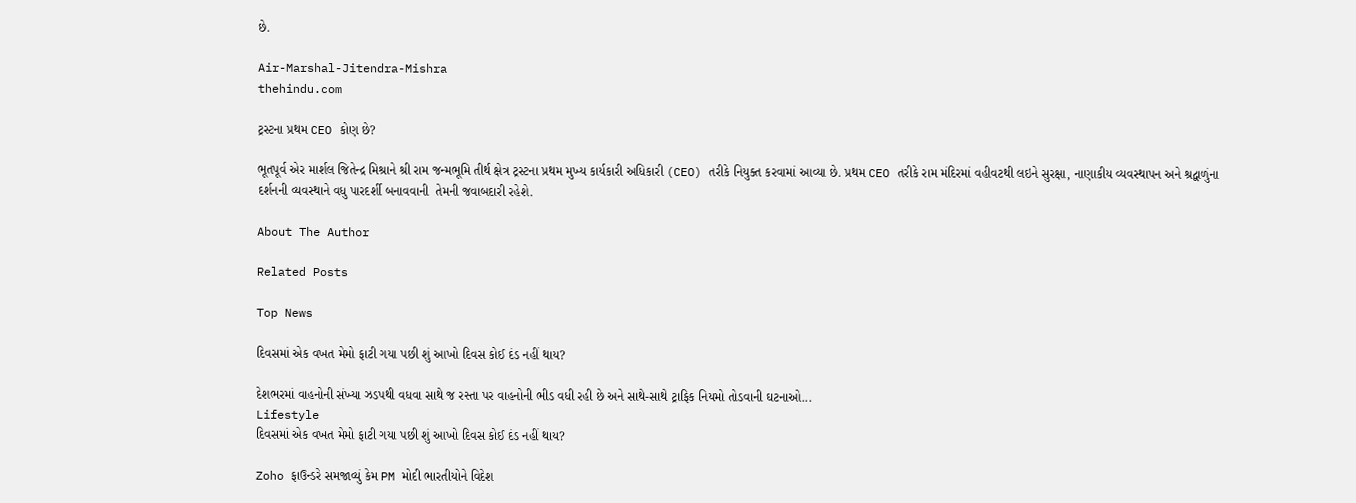છે.

Air-Marshal-Jitendra-Mishra
thehindu.com

ટ્રસ્ટના પ્રથમ CEO કોણ છે?

ભૂતપૂર્વ એર માર્શલ જિતેન્દ્ર મિશ્રાને શ્રી રામ જન્મભૂમિ તીર્થ ક્ષેત્ર ટ્રસ્ટના પ્રથમ મુખ્ય કાર્યકારી અધિકારી (CEO) તરીકે નિયુક્ત કરવામાં આવ્યા છે. પ્રથમ CEO તરીકે રામ મંદિરમાં વહીવટથી લઇને સુરક્ષા, નાણાકીય વ્યવસ્થાપન અને શ્રદ્વાળુંના દર્શનની વ્યવસ્થાને વધુ પારદર્શી બનાવવાની  તેમની જવાબદારી રહેશે.

About The Author

Related Posts

Top News

દિવસમાં એક વખત મેમો ફાટી ગયા પછી શું આખો દિવસ કોઈ દંડ નહીં થાય?

દેશભરમાં વાહનોની સંખ્યા ઝડપથી વધવા સાથે જ રસ્તા પર વાહનોની ભીડ વધી રહી છે અને સાથે-સાથે ટ્રાફિક નિયમો તોડવાની ઘટનાઓ...
Lifestyle
દિવસમાં એક વખત મેમો ફાટી ગયા પછી શું આખો દિવસ કોઈ દંડ નહીં થાય?

Zoho ફાઉન્ડરે સમજાવ્યું કેમ PM મોદી ભારતીયોને વિદેશ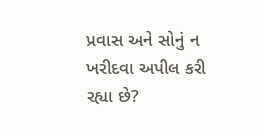પ્રવાસ અને સોનું ન ખરીદવા અપીલ કરી રહ્યા છે?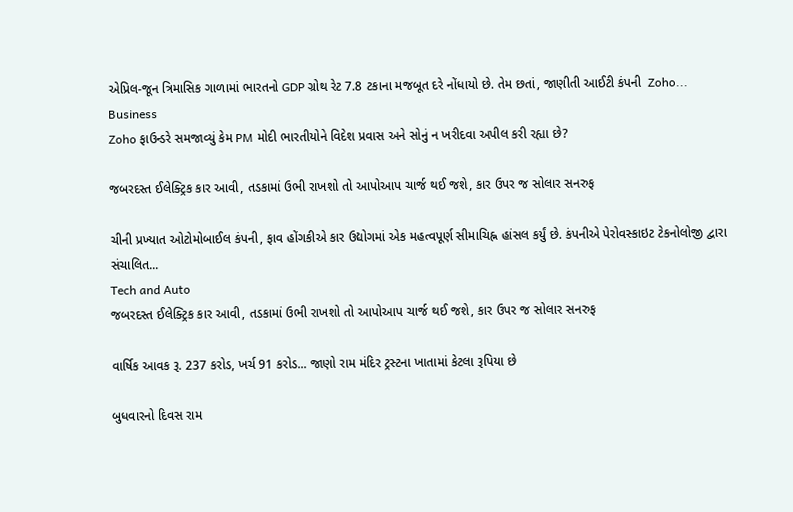એપ્રિલ-જૂન ત્રિમાસિક ગાળામાં ભારતનો GDP ગ્રોથ રેટ 7.8 ટકાના મજબૂત દરે નોંધાયો છે. તેમ છતાં, જાણીતી આઈટી કંપની  Zoho...
Business
Zoho ફાઉન્ડરે સમજાવ્યું કેમ PM મોદી ભારતીયોને વિદેશ પ્રવાસ અને સોનું ન ખરીદવા અપીલ કરી રહ્યા છે?

જબરદસ્ત ઈલેક્ટ્રિક કાર આવી, તડકામાં ઉભી રાખશો તો આપોઆપ ચાર્જ થઈ જશે, કાર ઉપર જ સોલાર સનરુફ

ચીની પ્રખ્યાત ઓટોમોબાઈલ કંપની, ફાવ હોંગકીએ કાર ઉદ્યોગમાં એક મહત્વપૂર્ણ સીમાચિહ્ન હાંસલ કર્યું છે. કંપનીએ પેરોવસ્કાઇટ ટેકનોલોજી દ્વારા સંચાલિત...
Tech and Auto
જબરદસ્ત ઈલેક્ટ્રિક કાર આવી, તડકામાં ઉભી રાખશો તો આપોઆપ ચાર્જ થઈ જશે, કાર ઉપર જ સોલાર સનરુફ

વાર્ષિક આવક રૂ. 237 કરોડ, ખર્ચ 91 કરોડ... જાણો રામ મંદિર ટ્રસ્ટના ખાતામાં કેટલા રૂપિયા છે

બુધવારનો દિવસ રામ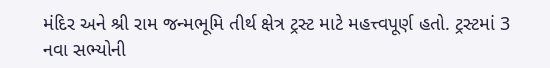મંદિર અને શ્રી રામ જન્મભૂમિ તીર્થ ક્ષેત્ર ટ્રસ્ટ માટે મહત્ત્વપૂર્ણ હતો. ટ્રસ્ટમાં 3 નવા સભ્યોની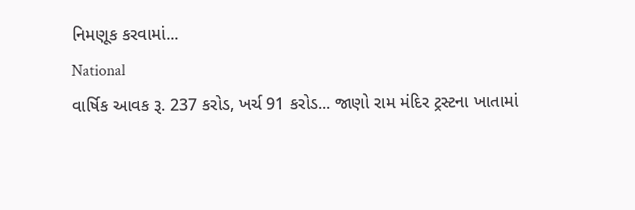નિમણૂક કરવામાં...
National
વાર્ષિક આવક રૂ. 237 કરોડ, ખર્ચ 91 કરોડ... જાણો રામ મંદિર ટ્રસ્ટના ખાતામાં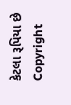કેટલા રૂપિયા છે
Copyright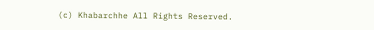(c) Khabarchhe All Rights Reserved.